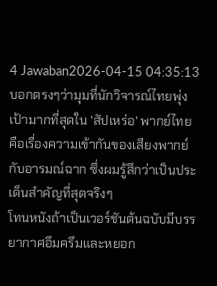4 Jawaban2026-04-15 04:35:13
บอกตรงๆว่ามุมที่นักวิจารณ์ไทยพุ่งเป้ามากที่สุดใน 'สัปเหร่อ' พากย์ไทย คือเรื่องความเข้ากันของเสียงพากย์กับอารมณ์ฉาก ซึ่งผมรู้สึกว่าเป็นประเด็นสำคัญที่สุดจริงๆ
โทนหนังถ้าเป็นเวอร์ชันต้นฉบับมีบรรยากาศอึมครึมและหยอก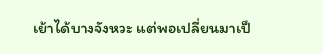เย้าได้บางจังหวะ แต่พอเปลี่ยนมาเป็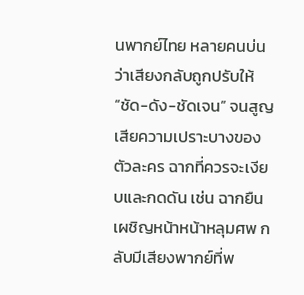นพากย์ไทย หลายคนบ่นว่าเสียงกลับถูกปรับให้ “ชัด-ดัง-ชัดเจน” จนสูญเสียความเปราะบางของตัวละคร ฉากที่ควรจะเงียบและกดดัน เช่น ฉากยืนเผชิญหน้าหน้าหลุมศพ กลับมีเสียงพากย์ที่พ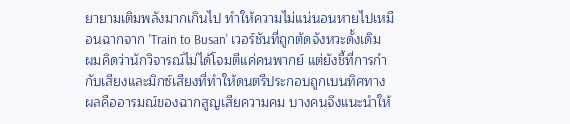ยายามเติมพลังมากเกินไป ทำให้ความไม่แน่นอนหายไปเหมือนฉากจาก 'Train to Busan' เวอร์ชันที่ถูกตัดจังหวะดั้งเดิม
ผมคิดว่านักวิจารณ์ไม่ได้โจมตีแค่คนพากย์ แต่ยังชี้ที่การกำกับเสียงและมิกซ์เสียงที่ทำให้ดนตรีประกอบถูกเบนทิศทาง ผลคืออารมณ์ของฉากสูญเสียความคม บางคนจึงแนะนำให้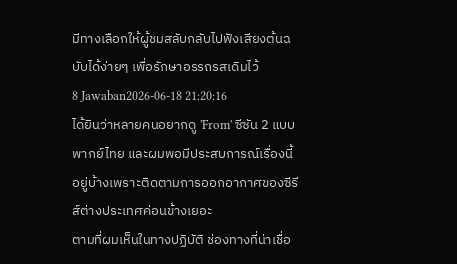มีทางเลือกให้ผู้ชมสลับกลับไปฟังเสียงต้นฉบับได้ง่ายๆ เพื่อรักษาอรรถรสเดิมไว้
8 Jawaban2026-06-18 21:20:16
ได้ยินว่าหลายคนอยากดู 'From' ซีซัน 2 แบบพากย์ไทย และผมพอมีประสบการณ์เรื่องนี้อยู่บ้างเพราะติดตามการออกอากาศของซีรีส์ต่างประเทศค่อนข้างเยอะ
ตามที่ผมเห็นในทางปฏิบัติ ช่องทางที่น่าเชื่อ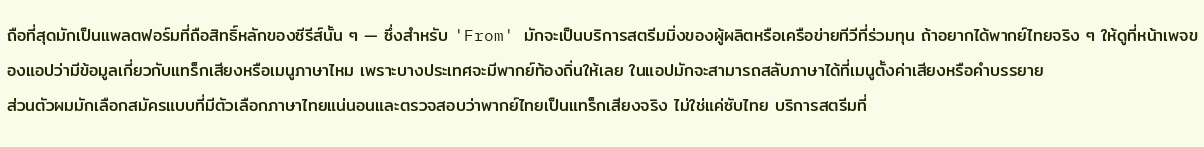ถือที่สุดมักเป็นแพลตฟอร์มที่ถือสิทธิ์หลักของซีรีส์นั้น ๆ — ซึ่งสำหรับ 'From' มักจะเป็นบริการสตรีมมิ่งของผู้ผลิตหรือเครือข่ายทีวีที่ร่วมทุน ถ้าอยากได้พากย์ไทยจริง ๆ ให้ดูที่หน้าเพจของแอปว่ามีข้อมูลเกี่ยวกับแทร็กเสียงหรือเมนูภาษาไหม เพราะบางประเทศจะมีพากย์ท้องถิ่นให้เลย ในแอปมักจะสามารถสลับภาษาได้ที่เมนูตั้งค่าเสียงหรือคำบรรยาย
ส่วนตัวผมมักเลือกสมัครแบบที่มีตัวเลือกภาษาไทยแน่นอนและตรวจสอบว่าพากย์ไทยเป็นแทร็กเสียงจริง ไม่ใช่แค่ซับไทย บริการสตรีมที่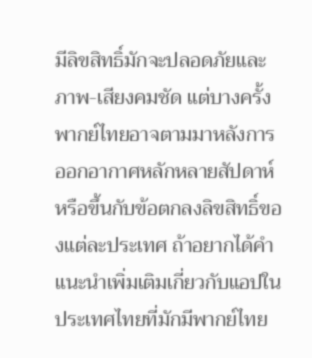มีลิขสิทธิ์มักจะปลอดภัยและภาพ-เสียงคมชัด แต่บางครั้งพากย์ไทยอาจตามมาหลังการออกอากาศหลักหลายสัปดาห์หรือขึ้นกับข้อตกลงลิขสิทธิ์ของแต่ละประเทศ ถ้าอยากได้คำแนะนำเพิ่มเติมเกี่ยวกับแอปในประเทศไทยที่มักมีพากย์ไทย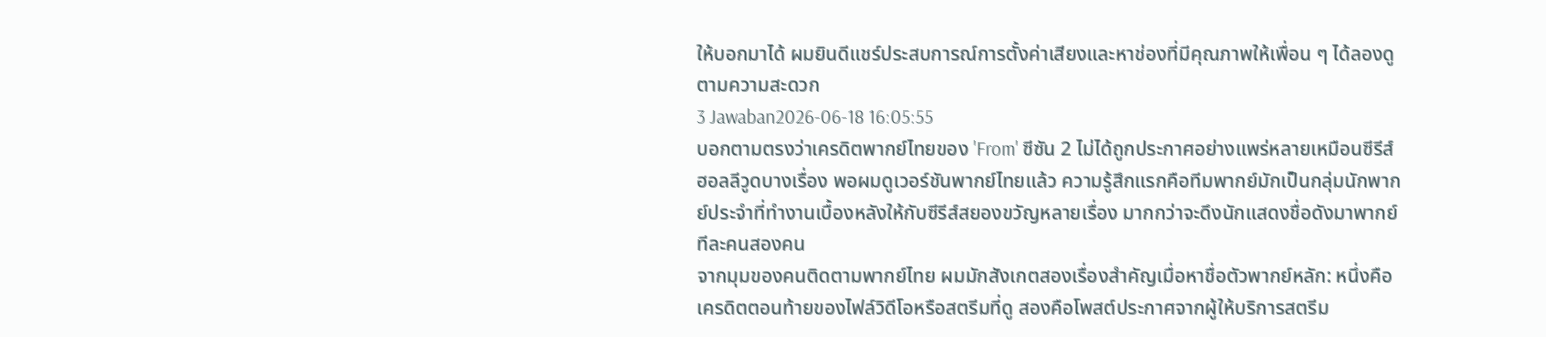ให้บอกมาได้ ผมยินดีแชร์ประสบการณ์การตั้งค่าเสียงและหาช่องที่มีคุณภาพให้เพื่อน ๆ ได้ลองดูตามความสะดวก
3 Jawaban2026-06-18 16:05:55
บอกตามตรงว่าเครดิตพากย์ไทยของ 'From' ซีซัน 2 ไม่ได้ถูกประกาศอย่างแพร่หลายเหมือนซีรีส์ฮอลลีวูดบางเรื่อง พอผมดูเวอร์ชันพากย์ไทยแล้ว ความรู้สึกแรกคือทีมพากย์มักเป็นกลุ่มนักพากย์ประจำที่ทำงานเบื้องหลังให้กับซีรีส์สยองขวัญหลายเรื่อง มากกว่าจะดึงนักแสดงชื่อดังมาพากย์ทีละคนสองคน
จากมุมของคนติดตามพากย์ไทย ผมมักสังเกตสองเรื่องสำคัญเมื่อหาชื่อตัวพากย์หลัก: หนึ่งคือเครดิตตอนท้ายของไฟล์วิดีโอหรือสตรีมที่ดู สองคือโพสต์ประกาศจากผู้ให้บริการสตรีม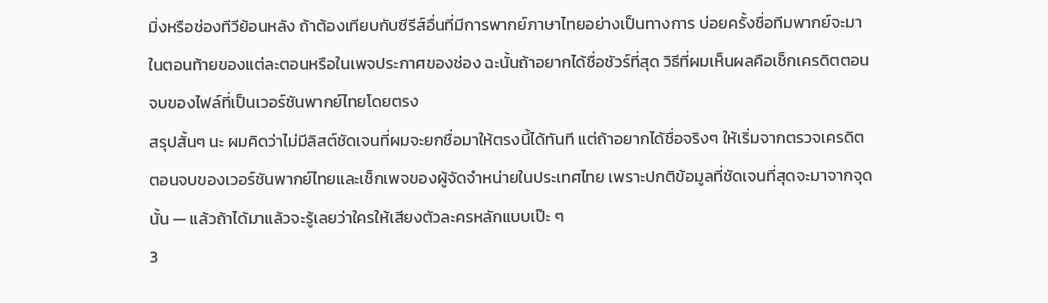มิ่งหรือช่องทีวีย้อนหลัง ถ้าต้องเทียบกับซีรีส์อื่นที่มีการพากย์ภาษาไทยอย่างเป็นทางการ บ่อยครั้งชื่อทีมพากย์จะมาในตอนท้ายของแต่ละตอนหรือในเพจประกาศของช่อง ฉะนั้นถ้าอยากได้ชื่อชัวร์ที่สุด วิธีที่ผมเห็นผลคือเช็กเครดิตตอนจบของไฟล์ที่เป็นเวอร์ชันพากย์ไทยโดยตรง
สรุปสั้นๆ นะ ผมคิดว่าไม่มีลิสต์ชัดเจนที่ผมจะยกชื่อมาให้ตรงนี้ได้ทันที แต่ถ้าอยากได้ชื่อจริงๆ ให้เริ่มจากตรวจเครดิตตอนจบของเวอร์ชันพากย์ไทยและเช็กเพจของผู้จัดจำหน่ายในประเทศไทย เพราะปกติข้อมูลที่ชัดเจนที่สุดจะมาจากจุดนั้น — แล้วถ้าได้มาแล้วจะรู้เลยว่าใครให้เสียงตัวละครหลักแบบเป๊ะ ๆ
3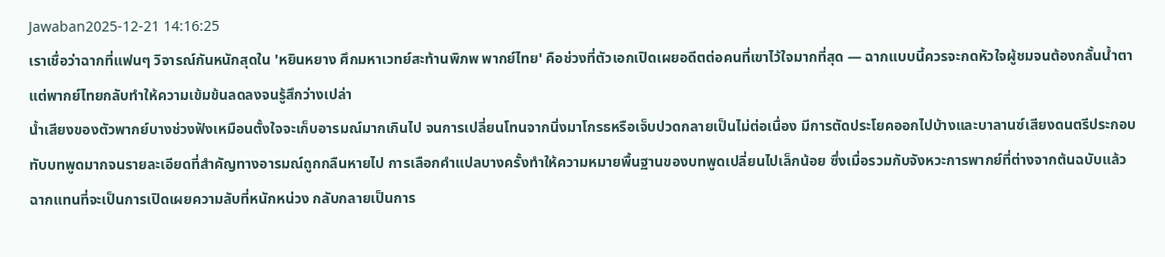Jawaban2025-12-21 14:16:25
เราเชื่อว่าฉากที่แฟนๆ วิจารณ์กันหนักสุดใน 'หยินหยาง ศึกมหาเวทย์สะท้านพิภพ พากย์ไทย' คือช่วงที่ตัวเอกเปิดเผยอดีตต่อคนที่เขาไว้ใจมากที่สุด — ฉากแบบนี้ควรจะกดหัวใจผู้ชมจนต้องกลั้นน้ำตา แต่พากย์ไทยกลับทำให้ความเข้มข้นลดลงจนรู้สึกว่างเปล่า
น้ำเสียงของตัวพากย์บางช่วงฟังเหมือนตั้งใจจะเก็บอารมณ์มากเกินไป จนการเปลี่ยนโทนจากนิ่งมาโกรธหรือเจ็บปวดกลายเป็นไม่ต่อเนื่อง มีการตัดประโยคออกไปบ้างและบาลานซ์เสียงดนตรีประกอบทับบทพูดมากจนรายละเอียดที่สำคัญทางอารมณ์ถูกกลืนหายไป การเลือกคำแปลบางครั้งทำให้ความหมายพื้นฐานของบทพูดเปลี่ยนไปเล็กน้อย ซึ่งเมื่อรวมกับจังหวะการพากย์ที่ต่างจากต้นฉบับแล้ว ฉากแทนที่จะเป็นการเปิดเผยความลับที่หนักหน่วง กลับกลายเป็นการ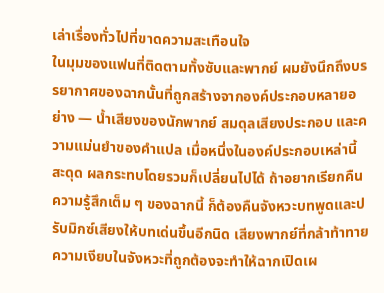เล่าเรื่องทั่วไปที่ขาดความสะเทือนใจ
ในมุมของแฟนที่ติดตามทั้งซับและพากย์ ผมยังนึกถึงบรรยากาศของฉากนั้นที่ถูกสร้างจากองค์ประกอบหลายอย่าง — น้ำเสียงของนักพากย์ สมดุลเสียงประกอบ และความแม่นยำของคำแปล เมื่อหนึ่งในองค์ประกอบเหล่านี้สะดุด ผลกระทบโดยรวมก็เปลี่ยนไปได้ ถ้าอยากเรียกคืนความรู้สึกเต็ม ๆ ของฉากนี้ ก็ต้องคืนจังหวะบทพูดและปรับมิกซ์เสียงให้บทเด่นขึ้นอีกนิด เสียงพากย์ที่กล้าท้าทายความเงียบในจังหวะที่ถูกต้องจะทำให้ฉากเปิดเผ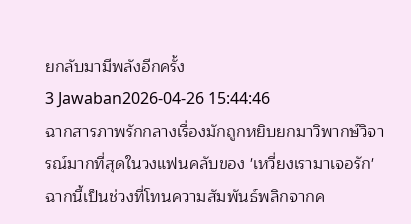ยกลับมามีพลังอีกครั้ง
3 Jawaban2026-04-26 15:44:46
ฉากสารภาพรักกลางเรื่องมักถูกหยิบยกมาวิพากษ์วิจารณ์มากที่สุดในวงแฟนคลับของ 'เหวี่ยงเรามาเจอรัก'
ฉากนี้เป็นช่วงที่โทนความสัมพันธ์พลิกจากค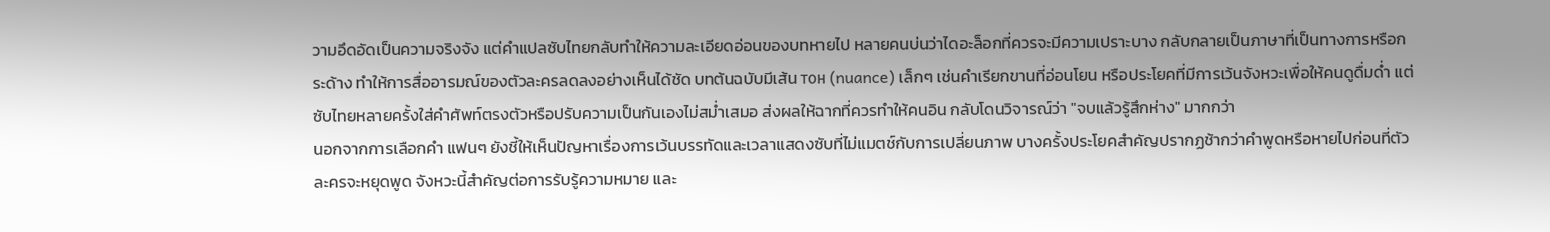วามอึดอัดเป็นความจริงจัง แต่คำแปลซับไทยกลับทำให้ความละเอียดอ่อนของบทหายไป หลายคนบ่นว่าไดอะล็อกที่ควรจะมีความเปราะบาง กลับกลายเป็นภาษาที่เป็นทางการหรือกระด้าง ทำให้การสื่ออารมณ์ของตัวละครลดลงอย่างเห็นได้ชัด บทต้นฉบับมีเส้น тон (nuance) เล็กๆ เช่นคำเรียกขานที่อ่อนโยน หรือประโยคที่มีการเว้นจังหวะเพื่อให้คนดูดื่มด่ำ แต่ซับไทยหลายครั้งใส่คำศัพท์ตรงตัวหรือปรับความเป็นกันเองไม่สม่ำเสมอ ส่งผลให้ฉากที่ควรทำให้คนอิน กลับโดนวิจารณ์ว่า "จบแล้วรู้สึกห่าง" มากกว่า
นอกจากการเลือกคำ แฟนๆ ยังชี้ให้เห็นปัญหาเรื่องการเว้นบรรทัดและเวลาแสดงซับที่ไม่แมตช์กับการเปลี่ยนภาพ บางครั้งประโยคสำคัญปรากฏช้ากว่าคำพูดหรือหายไปก่อนที่ตัวละครจะหยุดพูด จังหวะนี้สำคัญต่อการรับรู้ความหมาย และ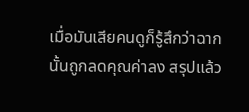เมื่อมันเสียคนดูก็รู้สึกว่าฉากนั้นถูกลดคุณค่าลง สรุปแล้ว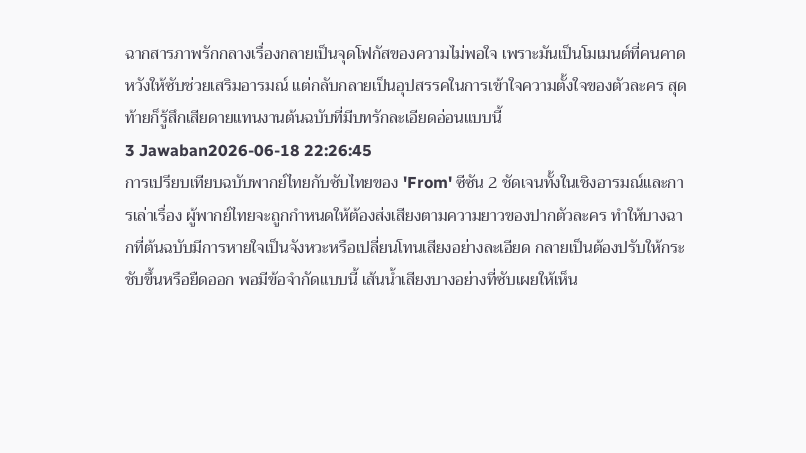ฉากสารภาพรักกลางเรื่องกลายเป็นจุดโฟกัสของความไม่พอใจ เพราะมันเป็นโมเมนต์ที่คนคาดหวังให้ซับช่วยเสริมอารมณ์ แต่กลับกลายเป็นอุปสรรคในการเข้าใจความตั้งใจของตัวละคร สุดท้ายก็รู้สึกเสียดายแทนงานต้นฉบับที่มีบทรักละเอียดอ่อนแบบนี้
3 Jawaban2026-06-18 22:26:45
การเปรียบเทียบฉบับพากย์ไทยกับซับไทยของ 'From' ซีซัน 2 ชัดเจนทั้งในเชิงอารมณ์และการเล่าเรื่อง ผู้พากย์ไทยจะถูกกำหนดให้ต้องส่งเสียงตามความยาวของปากตัวละคร ทำให้บางฉากที่ต้นฉบับมีการหายใจเป็นจังหวะหรือเปลี่ยนโทนเสียงอย่างละเอียด กลายเป็นต้องปรับให้กระชับขึ้นหรือยืดออก พอมีข้อจำกัดแบบนี้ เส้นน้ำเสียงบางอย่างที่ซับเผยให้เห็น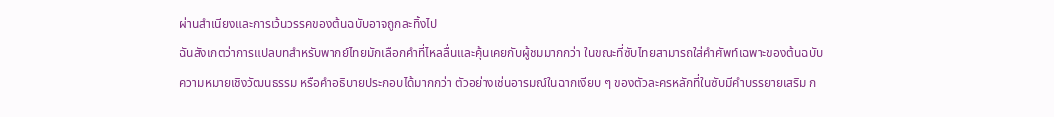ผ่านสำเนียงและการเว้นวรรคของต้นฉบับอาจถูกละทิ้งไป
ฉันสังเกตว่าการแปลบทสำหรับพากย์ไทยมักเลือกคำที่ไหลลื่นและคุ้นเคยกับผู้ชมมากกว่า ในขณะที่ซับไทยสามารถใส่คำศัพท์เฉพาะของต้นฉบับ ความหมายเชิงวัฒนธรรม หรือคำอธิบายประกอบได้มากกว่า ตัวอย่างเช่นอารมณ์ในฉากเงียบ ๆ ของตัวละครหลักที่ในซับมีคำบรรยายเสริม ก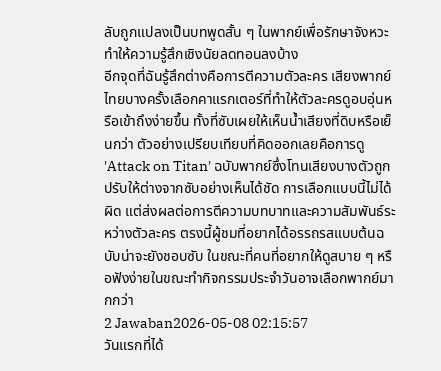ลับถูกแปลงเป็นบทพูดสั้น ๆ ในพากย์เพื่อรักษาจังหวะ ทำให้ความรู้สึกเชิงนัยลดทอนลงบ้าง
อีกจุดที่ฉันรู้สึกต่างคือการตีความตัวละคร เสียงพากย์ไทยบางครั้งเลือกคาแรกเตอร์ที่ทำให้ตัวละครดูอบอุ่นหรือเข้าถึงง่ายขึ้น ทั้งที่ซับเผยให้เห็นน้ำเสียงที่ดิบหรือเย็นกว่า ตัวอย่างเปรียบเทียบที่คิดออกเลยคือการดู 'Attack on Titan' ฉบับพากย์ซึ่งโทนเสียงบางตัวถูกปรับให้ต่างจากซับอย่างเห็นได้ชัด การเลือกแบบนี้ไม่ได้ผิด แต่ส่งผลต่อการตีความบทบาทและความสัมพันธ์ระหว่างตัวละคร ตรงนี้ผู้ชมที่อยากได้อรรถรสแบบต้นฉบับน่าจะยังชอบซับ ในขณะที่คนที่อยากให้ดูสบาย ๆ หรือฟังง่ายในขณะทำกิจกรรมประจำวันอาจเลือกพากย์มากกว่า
2 Jawaban2026-05-08 02:15:57
วันแรกที่ได้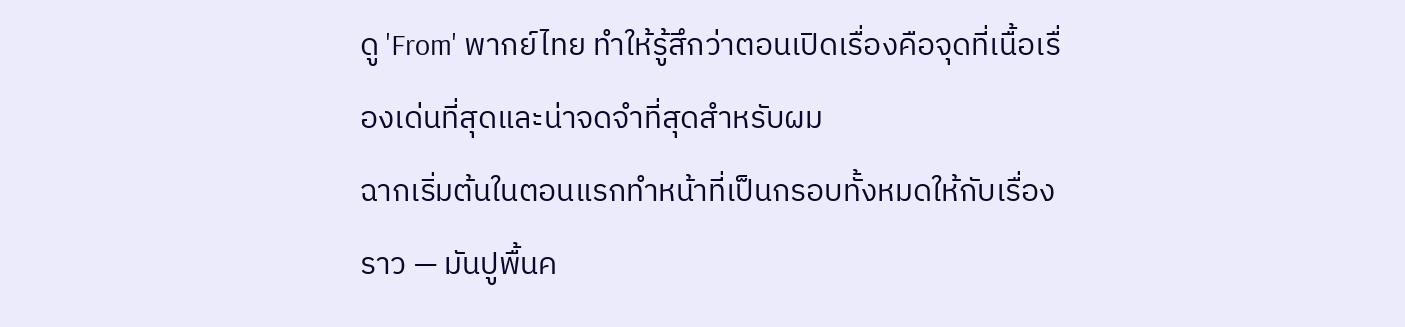ดู 'From' พากย์ไทย ทำให้รู้สึกว่าตอนเปิดเรื่องคือจุดที่เนื้อเรื่องเด่นที่สุดและน่าจดจำที่สุดสำหรับผม
ฉากเริ่มต้นในตอนแรกทำหน้าที่เป็นกรอบทั้งหมดให้กับเรื่องราว — มันปูพื้นค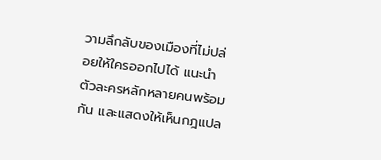วามลึกลับของเมืองที่ไม่ปล่อยให้ใครออกไปได้ แนะนำตัวละครหลักหลายคนพร้อมกัน และแสดงให้เห็นกฎแปล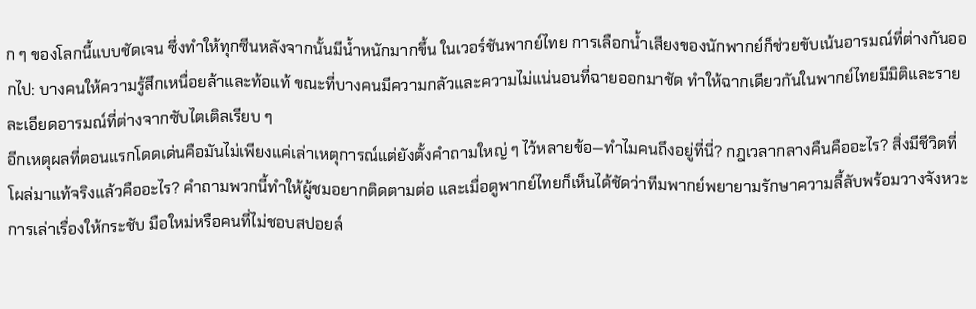ก ๆ ของโลกนี้แบบชัดเจน ซึ่งทำให้ทุกซีนหลังจากนั้นมีน้ำหนักมากขึ้น ในเวอร์ชันพากย์ไทย การเลือกน้ำเสียงของนักพากย์ก็ช่วยขับเน้นอารมณ์ที่ต่างกันออกไป: บางคนให้ความรู้สึกเหนื่อยล้าและท้อแท้ ขณะที่บางคนมีความกลัวและความไม่แน่นอนที่ฉายออกมาชัด ทำให้ฉากเดียวกันในพากย์ไทยมีมิติและรายละเอียดอารมณ์ที่ต่างจากซับไตเติลเรียบ ๆ
อีกเหตุผลที่ตอนแรกโดดเด่นคือมันไม่เพียงแค่เล่าเหตุการณ์แต่ยังตั้งคำถามใหญ่ ๆ ไว้หลายข้อ—ทำไมคนถึงอยู่ที่นี่? กฎเวลากลางคืนคืออะไร? สิ่งมีชีวิตที่โผล่มาแท้จริงแล้วคืออะไร? คำถามพวกนี้ทำให้ผู้ชมอยากติดตามต่อ และเมื่อดูพากย์ไทยก็เห็นได้ชัดว่าทีมพากย์พยายามรักษาความลี้ลับพร้อมวางจังหวะการเล่าเรื่องให้กระชับ มือใหม่หรือคนที่ไม่ชอบสปอยล์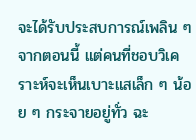จะได้รับประสบการณ์เพลิน ๆ จากตอนนี้ แต่คนที่ชอบวิเคราะห์จะเห็นเบาะแสเล็ก ๆ น้อย ๆ กระจายอยู่ทั่ว ฉะ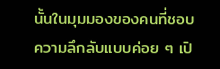นั้นในมุมมองของคนที่ชอบความลึกลับแบบค่อย ๆ เปิ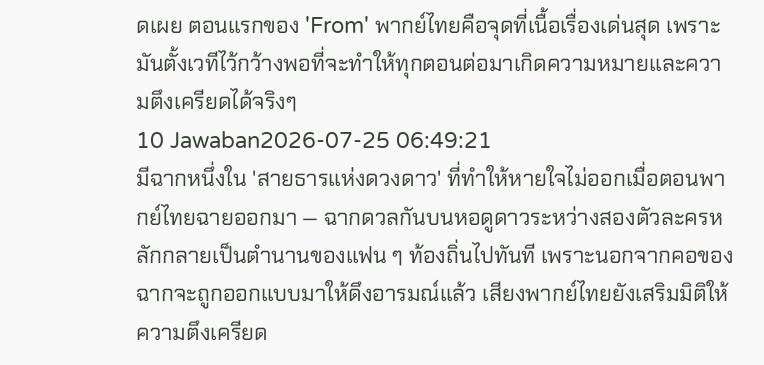ดเผย ตอนแรกของ 'From' พากย์ไทยคือจุดที่เนื้อเรื่องเด่นสุด เพราะมันตั้งเวทีไว้กว้างพอที่จะทำให้ทุกตอนต่อมาเกิดความหมายและความตึงเครียดได้จริงๆ
10 Jawaban2026-07-25 06:49:21
มีฉากหนึ่งใน 'สายธารแห่งดวงดาว' ที่ทำให้หายใจไม่ออกเมื่อตอนพากย์ไทยฉายออกมา — ฉากดวลกันบนหอดูดาวระหว่างสองตัวละครหลักกลายเป็นตำนานของแฟน ๆ ท้องถิ่นไปทันที เพราะนอกจากคอของฉากจะถูกออกแบบมาให้ดึงอารมณ์แล้ว เสียงพากย์ไทยยังเสริมมิติให้ความตึงเครียด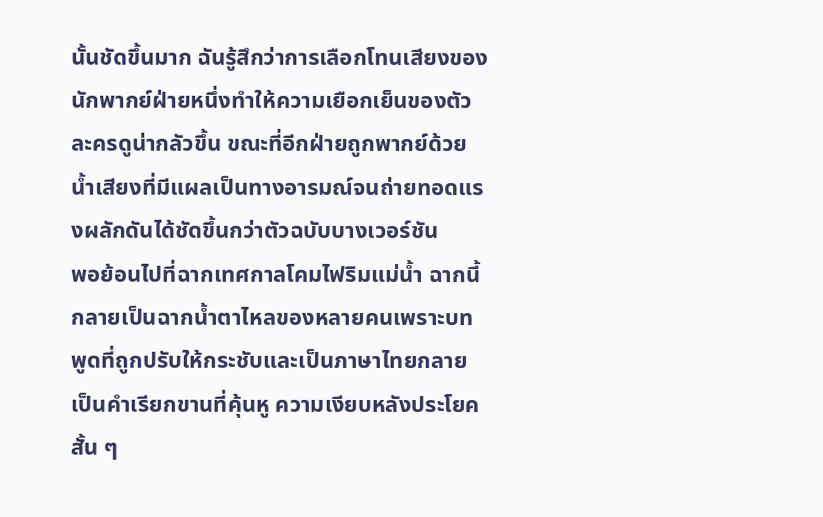นั้นชัดขึ้นมาก ฉันรู้สึกว่าการเลือกโทนเสียงของนักพากย์ฝ่ายหนึ่งทำให้ความเยือกเย็นของตัวละครดูน่ากลัวขึ้น ขณะที่อีกฝ่ายถูกพากย์ด้วยน้ำเสียงที่มีแผลเป็นทางอารมณ์จนถ่ายทอดแรงผลักดันได้ชัดขึ้นกว่าตัวฉบับบางเวอร์ชัน
พอย้อนไปที่ฉากเทศกาลโคมไฟริมแม่น้ำ ฉากนี้กลายเป็นฉากน้ำตาไหลของหลายคนเพราะบทพูดที่ถูกปรับให้กระชับและเป็นภาษาไทยกลายเป็นคำเรียกขานที่คุ้นหู ความเงียบหลังประโยคสั้น ๆ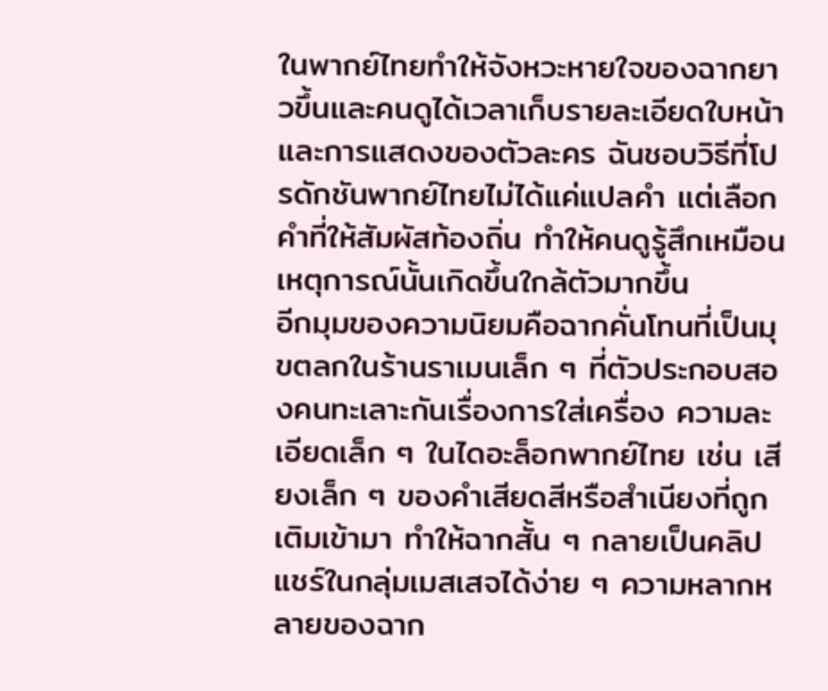ในพากย์ไทยทำให้จังหวะหายใจของฉากยาวขึ้นและคนดูได้เวลาเก็บรายละเอียดใบหน้าและการแสดงของตัวละคร ฉันชอบวิธีที่โปรดักชันพากย์ไทยไม่ได้แค่แปลคำ แต่เลือกคำที่ให้สัมผัสท้องถิ่น ทำให้คนดูรู้สึกเหมือนเหตุการณ์นั้นเกิดขึ้นใกล้ตัวมากขึ้น
อีกมุมของความนิยมคือฉากคั่นโทนที่เป็นมุขตลกในร้านราเมนเล็ก ๆ ที่ตัวประกอบสองคนทะเลาะกันเรื่องการใส่เครื่อง ความละเอียดเล็ก ๆ ในไดอะล็อกพากย์ไทย เช่น เสียงเล็ก ๆ ของคำเสียดสีหรือสำเนียงที่ถูกเติมเข้ามา ทำให้ฉากสั้น ๆ กลายเป็นคลิปแชร์ในกลุ่มเมสเสจได้ง่าย ๆ ความหลากหลายของฉาก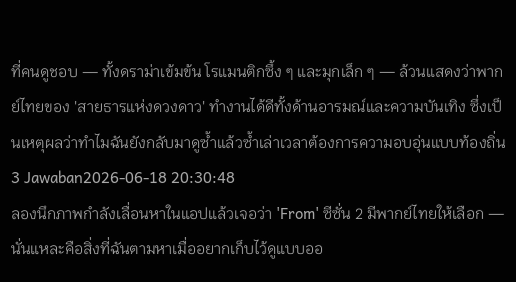ที่คนดูชอบ — ทั้งดราม่าเข้มข้น โรแมนติกซึ้ง ๆ และมุกเล็ก ๆ — ล้วนแสดงว่าพากย์ไทยของ 'สายธารแห่งดวงดาว' ทำงานได้ดีทั้งด้านอารมณ์และความบันเทิง ซึ่งเป็นเหตุผลว่าทำไมฉันยังกลับมาดูซ้ำแล้วซ้ำเล่าเวลาต้องการความอบอุ่นแบบท้องถิ่น
3 Jawaban2026-06-18 20:30:48
ลองนึกภาพกำลังเลื่อนหาในแอปแล้วเจอว่า 'From' ซีซั่น 2 มีพากย์ไทยให้เลือก — นั่นแหละคือสิ่งที่ฉันตามหาเมื่ออยากเก็บไว้ดูแบบออ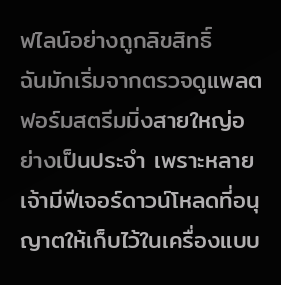ฟไลน์อย่างถูกลิขสิทธิ์
ฉันมักเริ่มจากตรวจดูแพลตฟอร์มสตรีมมิ่งสายใหญ่อย่างเป็นประจำ เพราะหลายเจ้ามีฟีเจอร์ดาวน์โหลดที่อนุญาตให้เก็บไว้ในเครื่องแบบ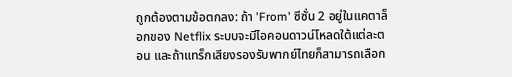ถูกต้องตามข้อตกลง: ถ้า 'From' ซีซั่น 2 อยู่ในแคตาล็อกของ Netflix ระบบจะมีไอคอนดาวน์โหลดใต้แต่ละตอน และถ้าแทร็กเสียงรองรับพากย์ไทยก็สามารถเลือก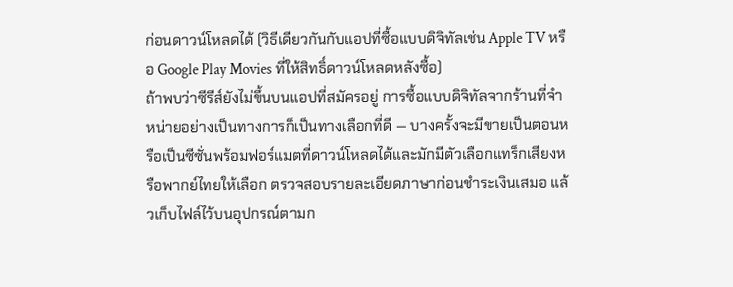ก่อนดาวน์โหลดได้ (วิธีเดียวกันกับแอปที่ซื้อแบบดิจิทัลเช่น Apple TV หรือ Google Play Movies ที่ให้สิทธิ์ดาวน์โหลดหลังซื้อ)
ถ้าพบว่าซีรีส์ยังไม่ขึ้นบนแอปที่สมัครอยู่ การซื้อแบบดิจิทัลจากร้านที่จำหน่ายอย่างเป็นทางการก็เป็นทางเลือกที่ดี — บางครั้งจะมีขายเป็นตอนหรือเป็นซีซั่นพร้อมฟอร์แมตที่ดาวน์โหลดได้และมักมีตัวเลือกแทร็กเสียงหรือพากย์ไทยให้เลือก ตรวจสอบรายละเอียดภาษาก่อนชำระเงินเสมอ แล้วเก็บไฟล์ไว้บนอุปกรณ์ตามก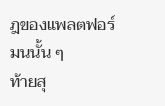ฎของแพลตฟอร์มนนั้น ๆ
ท้ายสุ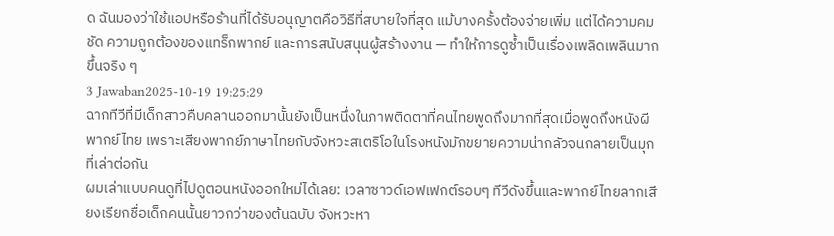ด ฉันมองว่าใช้แอปหรือร้านที่ได้รับอนุญาตคือวิธีที่สบายใจที่สุด แม้บางครั้งต้องจ่ายเพิ่ม แต่ได้ความคมชัด ความถูกต้องของแทร็กพากย์ และการสนับสนุนผู้สร้างงาน — ทำให้การดูซ้ำเป็นเรื่องเพลิดเพลินมากขึ้นจริง ๆ
3 Jawaban2025-10-19 19:25:29
ฉากทีวีที่มีเด็กสาวคืบคลานออกมานั้นยังเป็นหนึ่งในภาพติดตาที่คนไทยพูดถึงมากที่สุดเมื่อพูดถึงหนังผีพากย์ไทย เพราะเสียงพากย์ภาษาไทยกับจังหวะสเตริโอในโรงหนังมักขยายความน่ากลัวจนกลายเป็นมุกที่เล่าต่อกัน
ผมเล่าแบบคนดูที่ไปดูตอนหนังออกใหม่ได้เลย: เวลาซาวด์เอฟเฟกต์รอบๆ ทีวีดังขึ้นและพากย์ไทยลากเสียงเรียกชื่อเด็กคนนั้นยาวกว่าของต้นฉบับ จังหวะหา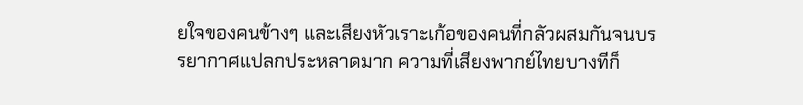ยใจของคนข้างๆ และเสียงหัวเราะเก้อของคนที่กลัวผสมกันจนบรรยากาศแปลกประหลาดมาก ความที่เสียงพากย์ไทยบางทีก็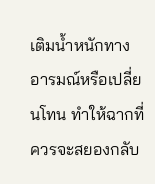เติมน้ำหนักทางอารมณ์หรือเปลี่ยนโทน ทำให้ฉากที่ควรจะสยองกลับ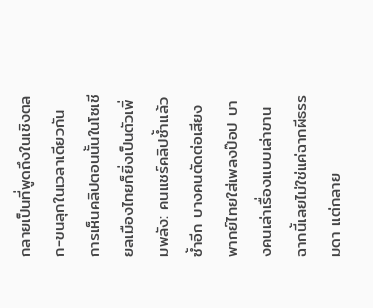กลายเป็นที่พูดถึงในเชิงตลก-ขนลุกในเวลาเดียวกัน
การเห็นคลิปตอนนั้นในโซเชียลเมืองไทยก็ยิ่งเป็นตัวเพิ่มพลัง: คนแชร์คลิปซ้ำแล้วซ้ำอีก บางคนตัดต่อเสียงพากย์ไทยใส่เพลงป๊อป บางคนเล่าเรื่องแบบเล่าขาน ฉากนี้เลยไม่ใช่แค่ฉากผีธรรมดา แต่กลาย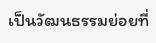เป็นวัฒนธรรมย่อยที่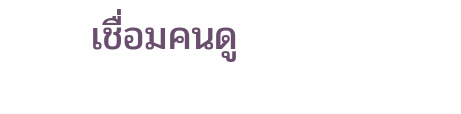เชื่อมคนดู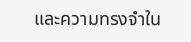และความทรงจำใน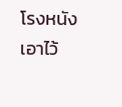โรงหนังเอาไว้